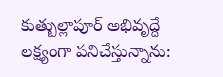కుత్బుల్లాపూర్ అభివృద్దే లక్ష్యంగా పనిచేస్తున్నాను: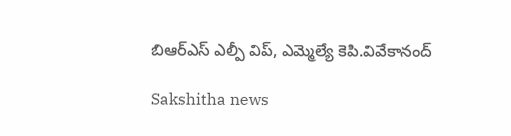బిఆర్ఎస్ ఎల్పీ విప్, ఎమ్మెల్యే కెపి.వివేకానంద్

Sakshitha news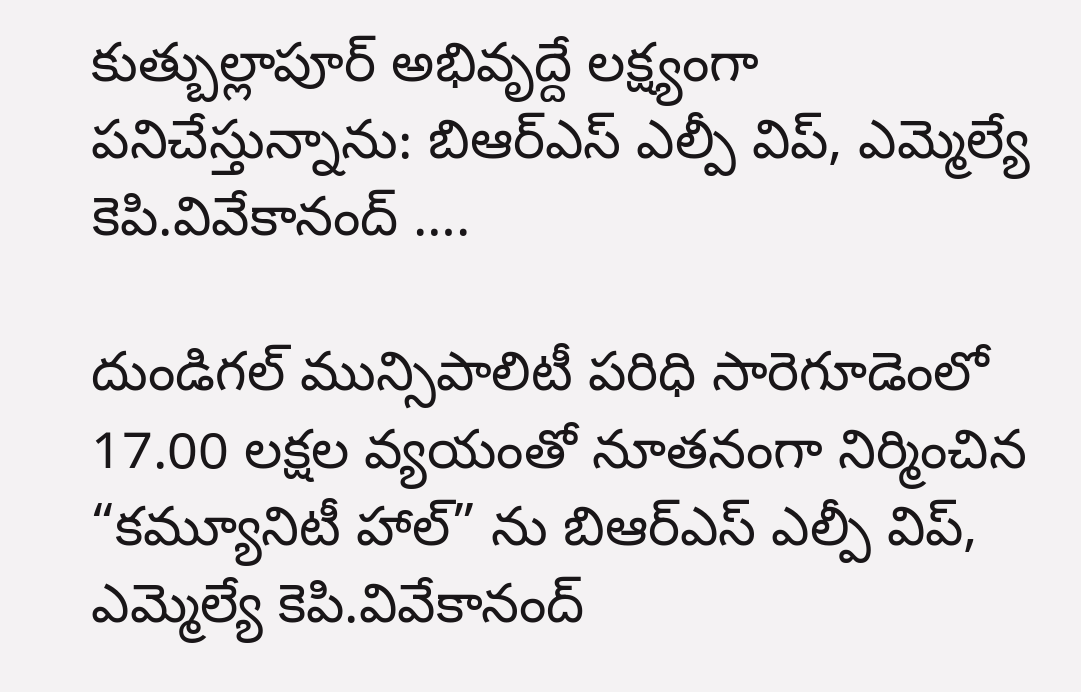కుత్బుల్లాపూర్ అభివృద్దే లక్ష్యంగా పనిచేస్తున్నాను: బిఆర్ఎస్ ఎల్పీ విప్, ఎమ్మెల్యే కెపి.వివేకానంద్ ….

దుండిగల్ మున్సిపాలిటీ పరిధి సారెగూడెంలో 17.00 లక్షల వ్యయంతో నూతనంగా నిర్మించిన “కమ్యూనిటీ హాల్” ను బిఆర్ఎస్ ఎల్పీ విప్, ఎమ్మెల్యే కెపి.వివేకానంద్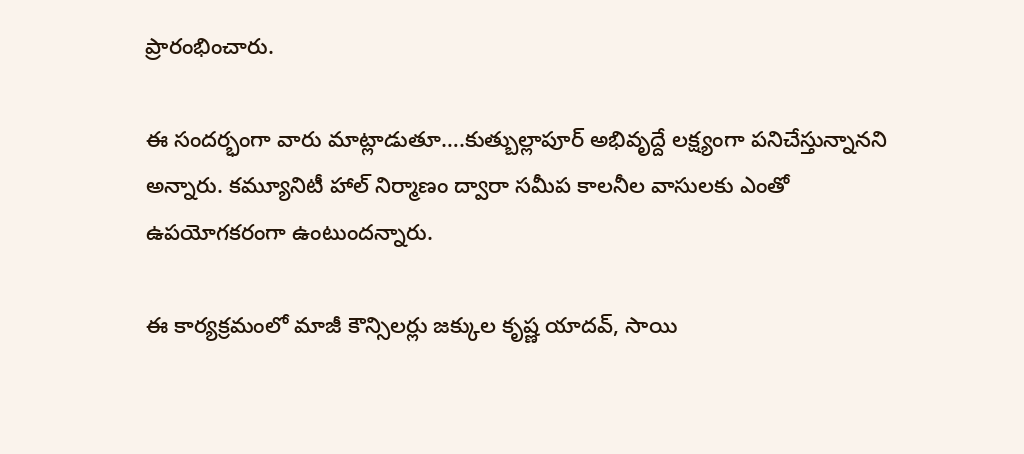ప్రారంభించారు.

ఈ సందర్భంగా వారు మాట్లాడుతూ….కుత్బుల్లాపూర్ అభివృద్దే లక్ష్యంగా పనిచేస్తున్నానని అన్నారు. కమ్యూనిటీ హాల్ నిర్మాణం ద్వారా సమీప కాలనీల వాసులకు ఎంతో ఉపయోగకరంగా ఉంటుందన్నారు.

ఈ కార్యక్రమంలో మాజీ కౌన్సిలర్లు జక్కుల కృష్ణ యాదవ్, సాయి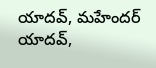యాదవ్, మహేందర్ యాదవ్,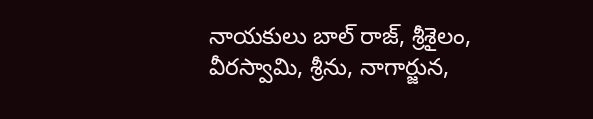నాయకులు బాల్ రాజ్, శ్రీశైలం, వీరస్వామి, శ్రీను, నాగార్జున,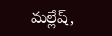మల్లేష్,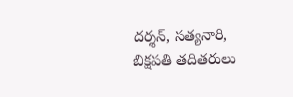దర్శన్, సత్యనారి, బిక్షపతి తదితరులు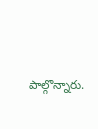పాల్గొన్నారు.